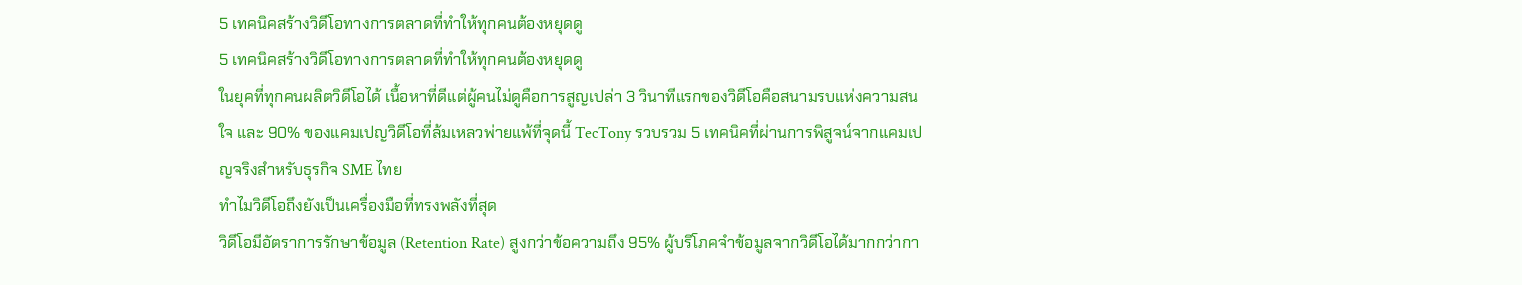5 เทคนิคสร้างวิดีโอทางการตลาดที่ทำให้ทุกคนต้องหยุดดู
5 เทคนิคสร้างวิดีโอทางการตลาดที่ทำให้ทุกคนต้องหยุดดู
ในยุคที่ทุกคนผลิตวิดีโอได้ เนื้อหาที่ดีแต่ผู้คนไม่ดูคือการสูญเปล่า 3 วินาทีแรกของวิดีโอคือสนามรบแห่งความสนใจ และ 90% ของแคมเปญวิดีโอที่ล้มเหลวพ่ายแพ้ที่จุดนี้ TecTony รวบรวม 5 เทคนิคที่ผ่านการพิสูจน์จากแคมเปญจริงสำหรับธุรกิจ SME ไทย
ทำไมวิดีโอถึงยังเป็นเครื่องมือที่ทรงพลังที่สุด
วิดีโอมีอัตราการรักษาข้อมูล (Retention Rate) สูงกว่าข้อความถึง 95% ผู้บริโภคจำข้อมูลจากวิดีโอได้มากกว่ากา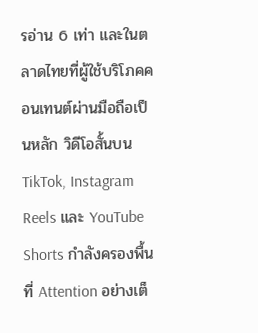รอ่าน 6 เท่า และในตลาดไทยที่ผู้ใช้บริโภคคอนเทนต์ผ่านมือถือเป็นหลัก วิดีโอสั้นบน TikTok, Instagram Reels และ YouTube Shorts กำลังครองพื้นที่ Attention อย่างเต็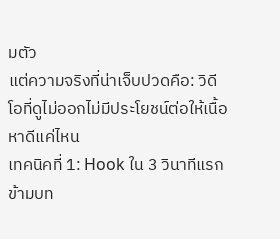มตัว
แต่ความจริงที่น่าเจ็บปวดคือ: วิดีโอที่ดูไม่ออกไม่มีประโยชน์ต่อให้เนื้อหาดีแค่ไหน
เทคนิคที่ 1: Hook ใน 3 วินาทีแรก
ข้ามบท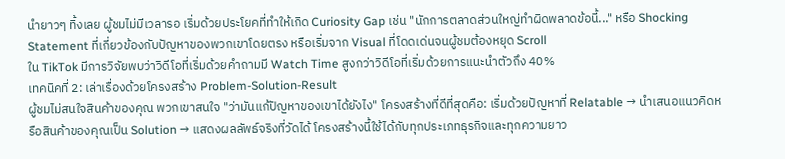นำยาวๆ ทิ้งเลย ผู้ชมไม่มีเวลารอ เริ่มด้วยประโยคที่ทำให้เกิด Curiosity Gap เช่น "นักการตลาดส่วนใหญ่ทำผิดพลาดข้อนี้..." หรือ Shocking Statement ที่เกี่ยวข้องกับปัญหาของพวกเขาโดยตรง หรือเริ่มจาก Visual ที่โดดเด่นจนผู้ชมต้องหยุด Scroll
ใน TikTok มีการวิจัยพบว่าวิดีโอที่เริ่มด้วยคำถามมี Watch Time สูงกว่าวิดีโอที่เริ่มด้วยการแนะนำตัวถึง 40%
เทคนิคที่ 2: เล่าเรื่องด้วยโครงสร้าง Problem-Solution-Result
ผู้ชมไม่สนใจสินค้าของคุณ พวกเขาสนใจ "ว่ามันแก้ปัญหาของเขาได้ยังไง" โครงสร้างที่ดีที่สุดคือ: เริ่มด้วยปัญหาที่ Relatable → นำเสนอแนวคิดหรือสินค้าของคุณเป็น Solution → แสดงผลลัพธ์จริงที่วัดได้ โครงสร้างนี้ใช้ได้กับทุกประเภทธุรกิจและทุกความยาว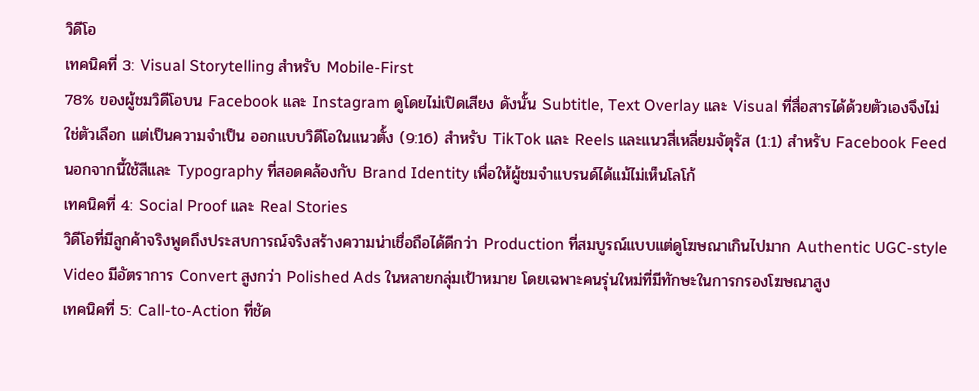วิดีโอ
เทคนิคที่ 3: Visual Storytelling สำหรับ Mobile-First
78% ของผู้ชมวิดีโอบน Facebook และ Instagram ดูโดยไม่เปิดเสียง ดังนั้น Subtitle, Text Overlay และ Visual ที่สื่อสารได้ด้วยตัวเองจึงไม่ใช่ตัวเลือก แต่เป็นความจำเป็น ออกแบบวิดีโอในแนวตั้ง (9:16) สำหรับ TikTok และ Reels และแนวสี่เหลี่ยมจัตุรัส (1:1) สำหรับ Facebook Feed
นอกจากนี้ใช้สีและ Typography ที่สอดคล้องกับ Brand Identity เพื่อให้ผู้ชมจำแบรนด์ได้แม้ไม่เห็นโลโก้
เทคนิคที่ 4: Social Proof และ Real Stories
วิดีโอที่มีลูกค้าจริงพูดถึงประสบการณ์จริงสร้างความน่าเชื่อถือได้ดีกว่า Production ที่สมบูรณ์แบบแต่ดูโฆษณาเกินไปมาก Authentic UGC-style Video มีอัตราการ Convert สูงกว่า Polished Ads ในหลายกลุ่มเป้าหมาย โดยเฉพาะคนรุ่นใหม่ที่มีทักษะในการกรองโฆษณาสูง
เทคนิคที่ 5: Call-to-Action ที่ชัด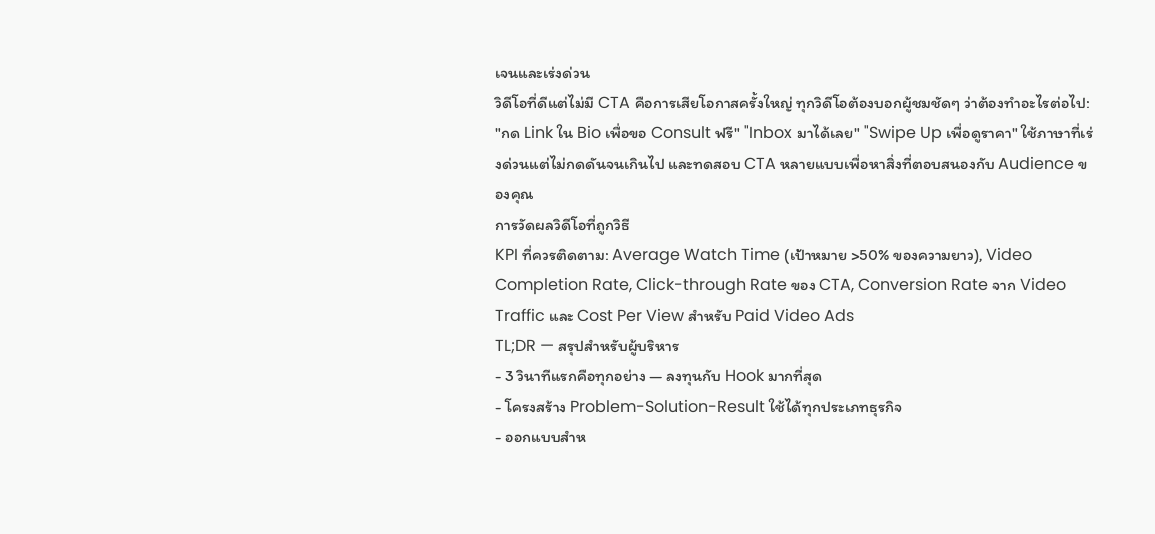เจนและเร่งด่วน
วิดีโอที่ดีแต่ไม่มี CTA คือการเสียโอกาสครั้งใหญ่ ทุกวิดีโอต้องบอกผู้ชมชัดๆ ว่าต้องทำอะไรต่อไป: "กด Link ใน Bio เพื่อขอ Consult ฟรี" "Inbox มาได้เลย" "Swipe Up เพื่อดูราคา" ใช้ภาษาที่เร่งด่วนแต่ไม่กดดันจนเกินไป และทดสอบ CTA หลายแบบเพื่อหาสิ่งที่ตอบสนองกับ Audience ของคุณ
การวัดผลวิดีโอที่ถูกวิธี
KPI ที่ควรติดตาม: Average Watch Time (เป้าหมาย >50% ของความยาว), Video Completion Rate, Click-through Rate ของ CTA, Conversion Rate จาก Video Traffic และ Cost Per View สำหรับ Paid Video Ads
TL;DR — สรุปสำหรับผู้บริหาร
- 3 วินาทีแรกคือทุกอย่าง — ลงทุนกับ Hook มากที่สุด
- โครงสร้าง Problem-Solution-Result ใช้ได้ทุกประเภทธุรกิจ
- ออกแบบสำห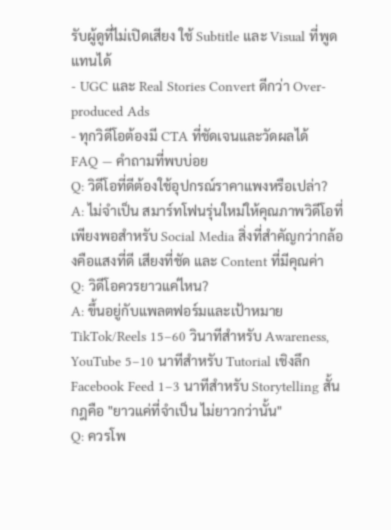รับผู้ดูที่ไม่เปิดเสียง ใช้ Subtitle และ Visual ที่พูดแทนได้
- UGC และ Real Stories Convert ดีกว่า Over-produced Ads
- ทุกวิดีโอต้องมี CTA ที่ชัดเจนและวัดผลได้
FAQ — คำถามที่พบบ่อย
Q: วิดีโอที่ดีต้องใช้อุปกรณ์ราคาแพงหรือเปล่า?
A: ไม่จำเป็น สมาร์ทโฟนรุ่นใหม่ให้คุณภาพวิดีโอที่เพียงพอสำหรับ Social Media สิ่งที่สำคัญกว่ากล้องคือแสงที่ดี เสียงที่ชัด และ Content ที่มีคุณค่า
Q: วิดีโอควรยาวแค่ไหน?
A: ขึ้นอยู่กับแพลตฟอร์มและเป้าหมาย TikTok/Reels 15–60 วินาทีสำหรับ Awareness, YouTube 5–10 นาทีสำหรับ Tutorial เชิงลึก Facebook Feed 1–3 นาทีสำหรับ Storytelling สั้น กฎคือ "ยาวแค่ที่จำเป็น ไม่ยาวกว่านั้น"
Q: ควรโพ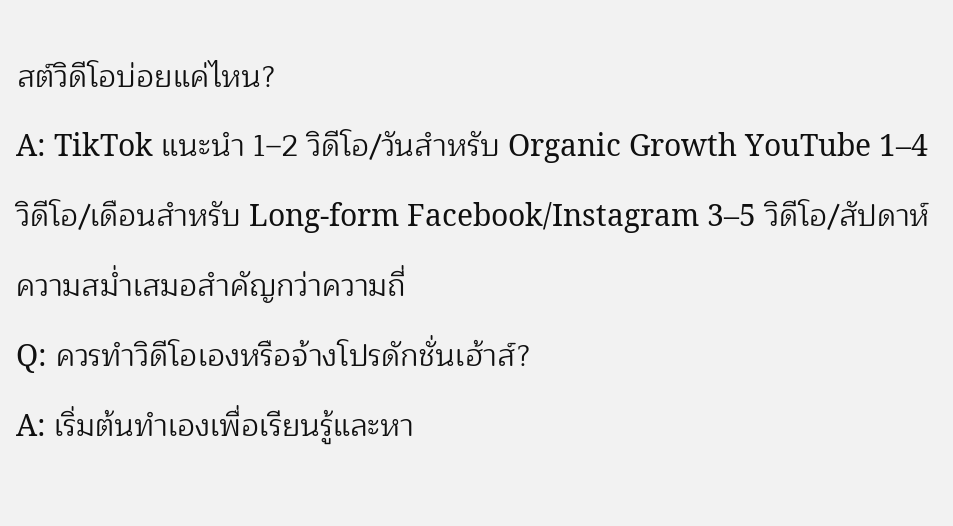สต์วิดีโอบ่อยแค่ไหน?
A: TikTok แนะนำ 1–2 วิดีโอ/วันสำหรับ Organic Growth YouTube 1–4 วิดีโอ/เดือนสำหรับ Long-form Facebook/Instagram 3–5 วิดีโอ/สัปดาห์ ความสม่ำเสมอสำคัญกว่าความถี่
Q: ควรทำวิดีโอเองหรือจ้างโปรดักชั่นเฮ้าส์?
A: เริ่มต้นทำเองเพื่อเรียนรู้และหา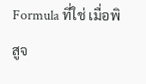Formula ที่ใช่ เมื่อพิสูจ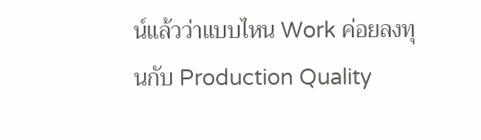น์แล้วว่าแบบไหน Work ค่อยลงทุนกับ Production Quality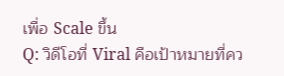เพื่อ Scale ขึ้น
Q: วิดีโอที่ Viral คือเป้าหมายที่คว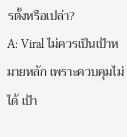รตั้งหรือเปล่า?
A: Viral ไม่ควรเป็นเป้าหมายหลัก เพราะควบคุมไม่ได้ เป้า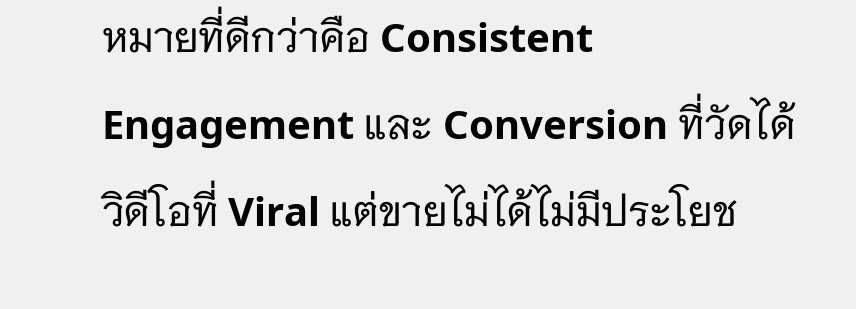หมายที่ดีกว่าคือ Consistent Engagement และ Conversion ที่วัดได้ วิดีโอที่ Viral แต่ขายไม่ได้ไม่มีประโยช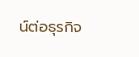น์ต่อธุรกิจ